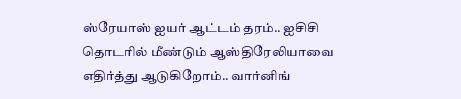ஸ்ரேயாஸ் ஐயர் ஆட்டம் தரம்.. ஐசிசி தொடரில் மீண்டும் ஆஸ்திரேலியாவை எதிர்த்து ஆடுகிறோம்.. வார்னிங்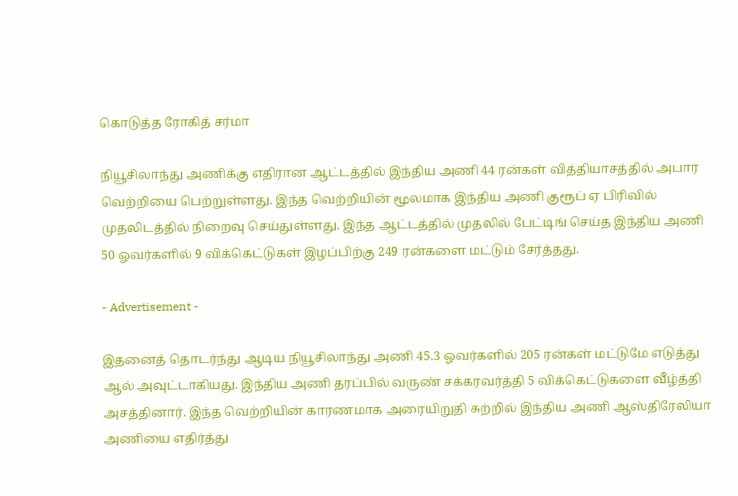கொடுத்த ரோகித் சர்மா

நியூசிலாந்து அணிக்கு எதிரான ஆட்டத்தில் இந்திய அணி 44 ரன்கள் வித்தியாசத்தில் அபார வெற்றியை பெற்றுள்ளது. இந்த வெற்றியின் மூலமாக இந்திய அணி குரூப் ஏ பிரிவில் முதலிடத்தில் நிறைவு செய்துள்ளது. இந்த ஆட்டத்தில் முதலில் பேட்டிங் செய்த இந்திய அணி 50 ஓவர்களில் 9 விக்கெட்டுகள் இழப்பிற்கு 249 ரன்களை மட்டும் சேர்த்தது.

- Advertisement -

இதனைத் தொடர்ந்து ஆடிய நியூசிலாந்து அணி 45.3 ஓவர்களில் 205 ரன்கள் மட்டுமே எடுத்து ஆல் அவுட்டாகியது. இந்திய அணி தரப்பில் வருண் சக்கரவர்த்தி 5 விக்கெட்டுகளை வீழ்த்தி அசத்தினார். இந்த வெற்றியின் காரணமாக அரையிறுதி சுற்றில் இந்திய அணி ஆஸ்திரேலியா அணியை எதிர்த்து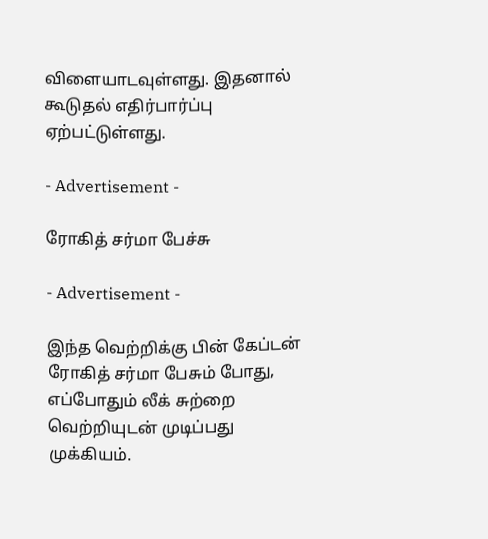விளையாடவுள்ளது. இதனால் கூடுதல் எதிர்பார்ப்பு ஏற்பட்டுள்ளது.

- Advertisement -

ரோகித் சர்மா பேச்சு

- Advertisement -

இந்த வெற்றிக்கு பின் கேப்டன் ரோகித் சர்மா பேசும் போது, எப்போதும் லீக் சுற்றை வெற்றியுடன் முடிப்பது முக்கியம்.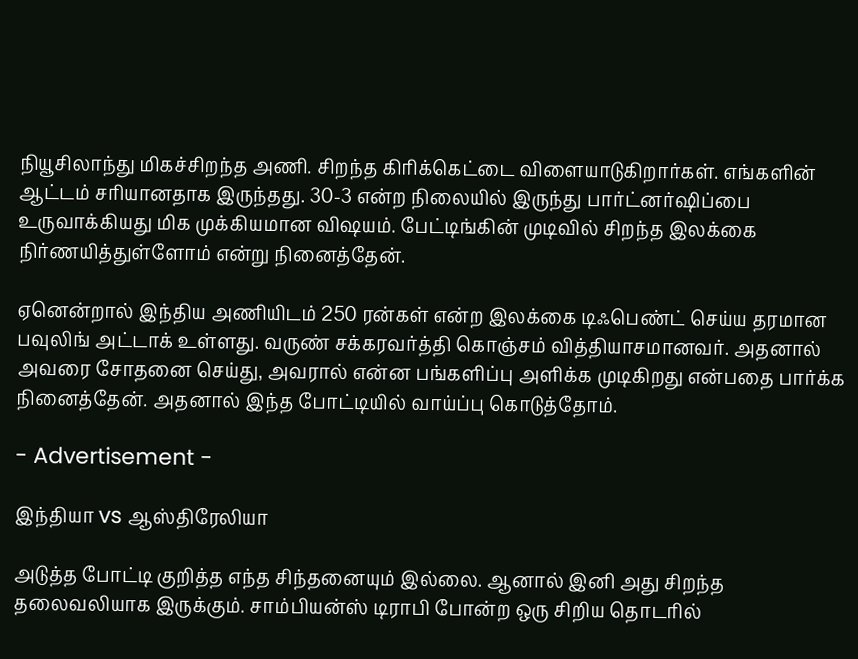நியூசிலாந்து மிகச்சிறந்த அணி. சிறந்த கிரிக்கெட்டை விளையாடுகிறார்கள். எங்களின் ஆட்டம் சரியானதாக இருந்தது. 30-3 என்ற நிலையில் இருந்து பார்ட்னர்ஷிப்பை உருவாக்கியது மிக முக்கியமான விஷயம். பேட்டிங்கின் முடிவில் சிறந்த இலக்கை நிர்ணயித்துள்ளோம் என்று நினைத்தேன்.

ஏனென்றால் இந்திய அணியிடம் 250 ரன்கள் என்ற இலக்கை டிஃபெண்ட் செய்ய தரமான பவுலிங் அட்டாக் உள்ளது. வருண் சக்கரவர்த்தி கொஞ்சம் வித்தியாசமானவர். அதனால் அவரை சோதனை செய்து, அவரால் என்ன பங்களிப்பு அளிக்க முடிகிறது என்பதை பார்க்க நினைத்தேன். அதனால் இந்த போட்டியில் வாய்ப்பு கொடுத்தோம்.

- Advertisement -

இந்தியா vs ஆஸ்திரேலியா

அடுத்த போட்டி குறித்த எந்த சிந்தனையும் இல்லை. ஆனால் இனி அது சிறந்த தலைவலியாக இருக்கும். சாம்பியன்ஸ் டிராபி போன்ற ஒரு சிறிய தொடரில்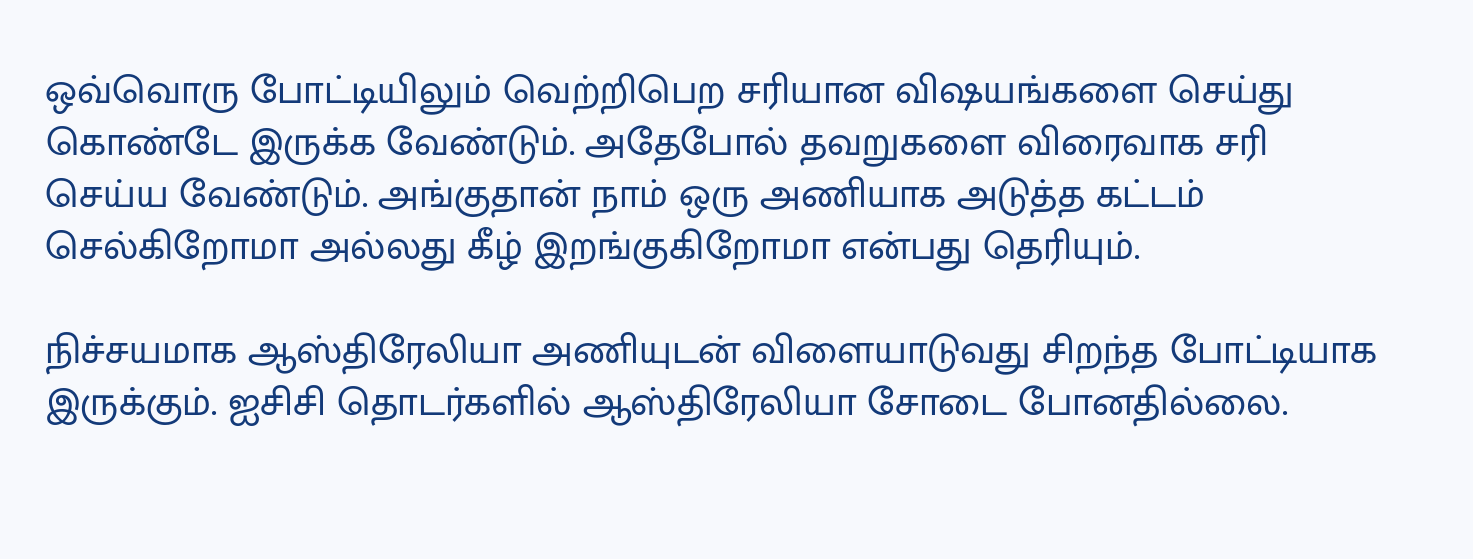ஒவ்வொரு போட்டியிலும் வெற்றிபெற சரியான விஷயங்களை செய்து கொண்டே இருக்க வேண்டும். அதேபோல் தவறுகளை விரைவாக சரி செய்ய வேண்டும். அங்குதான் நாம் ஒரு அணியாக அடுத்த கட்டம் செல்கிறோமா அல்லது கீழ் இறங்குகிறோமா என்பது தெரியும்.

நிச்சயமாக ஆஸ்திரேலியா அணியுடன் விளையாடுவது சிறந்த போட்டியாக இருக்கும். ஐசிசி தொடர்களில் ஆஸ்திரேலியா சோடை போனதில்லை.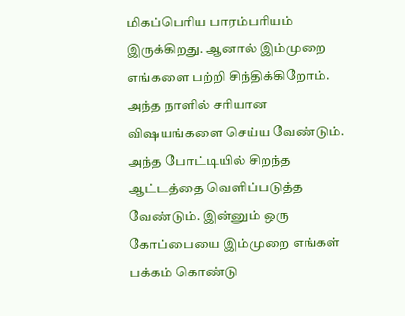மிகப்பெரிய பாரம்பரியம் இருக்கிறது. ஆனால் இம்முறை எங்களை பற்றி சிந்திக்கிறோம். அந்த நாளில் சரியான விஷயங்களை செய்ய வேண்டும். அந்த போட்டியில் சிறந்த ஆட்டத்தை வெளிப்படுத்த வேண்டும். இன்னும் ஒரு கோப்பையை இம்முறை எங்கள் பக்கம் கொண்டு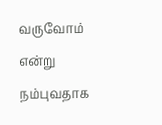வருவோம் என்று நம்புவதாக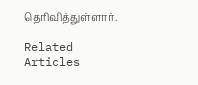தெரிவித்துள்ளார்.

Related Articles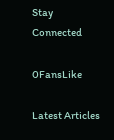Stay Connected

0FansLike

Latest Articles